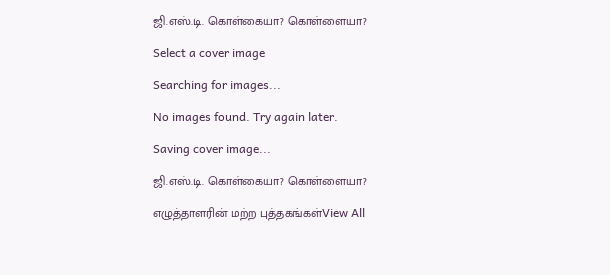ஜி.எஸ்.டி. கொள்கையா? கொள்ளையா?

Select a cover image

Searching for images...

No images found. Try again later.

Saving cover image...

ஜி.எஸ்.டி. கொள்கையா? கொள்ளையா?

எழுத்தாளரின் மற்ற புத்தகங்கள்View All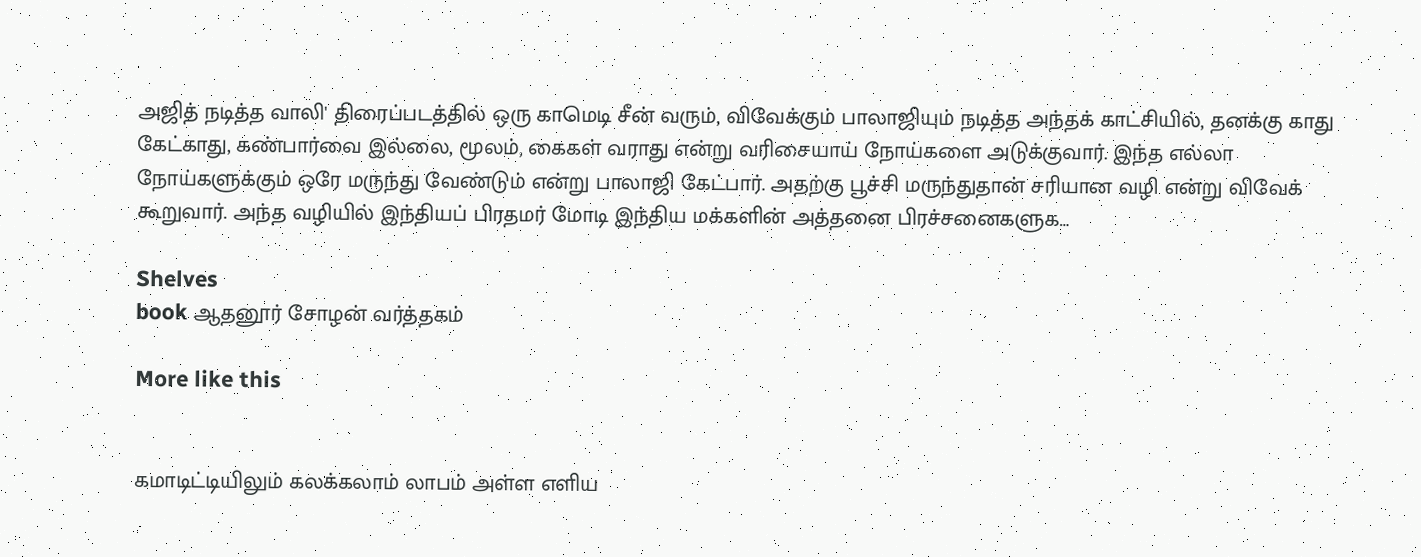அஜித் நடித்த வாலி' திரைப்படத்தில் ஒரு காமெடி சீன் வரும், விவேக்கும் பாலாஜியும் நடித்த அந்தக் காட்சியில், தனக்கு காது கேட்காது, கண்பார்வை இல்லை, மூலம், கைகள் வராது என்று வரிசையாய் நோய்களை அடுக்குவார். இந்த எல்லா நோய்களுக்கும் ஒரே மருந்து வேண்டும் என்று பாலாஜி கேட்பார். அதற்கு பூச்சி மருந்துதான் சரியான வழி என்று விவேக் கூறுவார். அந்த வழியில் இந்தியப் பிரதமர் மோடி இந்திய மக்களின் அத்தனை பிரச்சனைகளுக…

Shelves
book ஆதனூர் சோழன் வர்த்தகம்

More like this


கமாடிட்டியிலும் கலக்கலாம் லாபம் அள்ள எளிய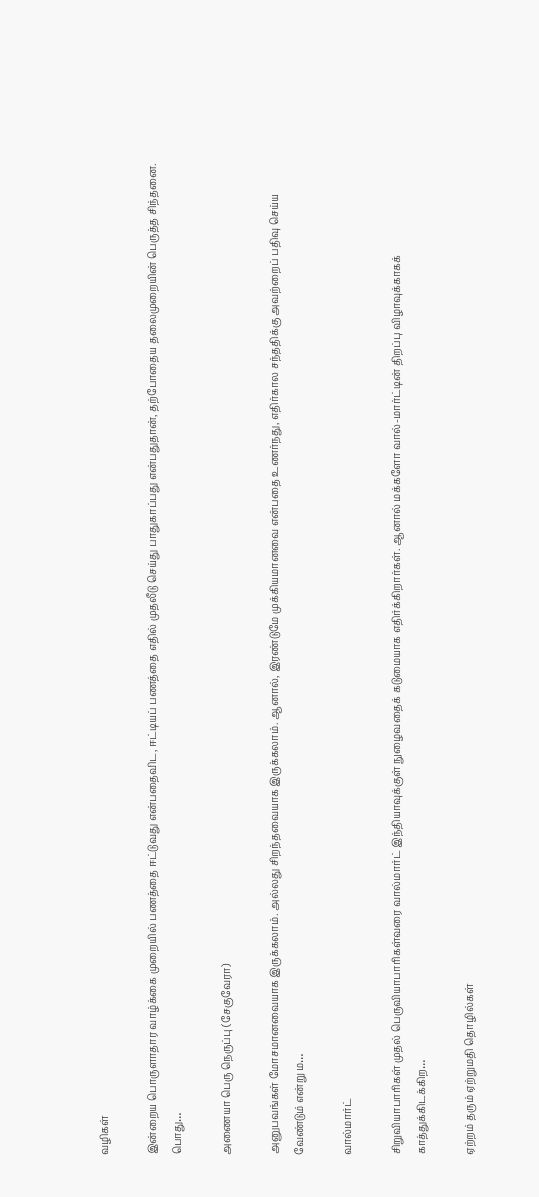வழிகள்

இன்றைய பொருளாதார வாழ்க்கை முறையில் பணத்தை ஈட்டுவது என்பதைவிட, ஈட்டியப் பணத்தை எதில் முதலீடு செய்து பாதுகாப்பது என்பதுதான், தற்போதைய தலைமுறையின் பெருத்த சிந்தனை. பொது…

அணையா பெரு நெருப்பு (சேகுவேரா)

அனுபவங்கள் மோசமானவையாக இருக்கலாம். அல்லது சிறந்தவையாக இருக்கலாம். ஆனால், இரண்டுமே முக்கியமானவை என்பதை உணர்நது, எதிர்கால சந்ததிக்கு அவற்றைப் பதிவு செய்ய வேண்டும் என்று ம…

வால்மார்ட்

சிறுவியாபாரிகள் முதல் பெருவியாபாரிகள்வரை வால்மார்ட் இந்தியாவுக்குள் நுழைவதைக் கடுமையாக எதிர்க்கிறார்கள். ஆனால் மக்களோ வால்-மார்ட்டின் திறப்பு விழாவுக்காகக் காத்துக்கிடக்கிற…

ஏற்றம் தரும் ஏற்றுமதி தொழில்கள்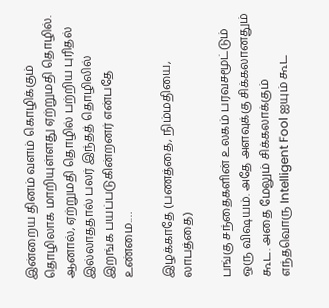இன்றைய தினம் வளம் கொழிக்கும் தொழிலாக மாறியுள்ளது ஏற்றுமதி தொழில். ஆனால், ஏற்றுமதி தொழில் பற்றிய புரிதல் இல்லாததால் பலர் இந்தத் தொழிலில் இறங்க பயப்படுகின்றனர் என்பதே உண்மை.…

இழக்காதே (பணத்தை, நிம்மதியை, லாபத்தை)

பங்கு சந்தைகளின் உலகம் பரவசமூட்டும் ஒரு விஷயம். அதே அளவுக்கு சிக்கலானதும் கூட. அதை மேலும் சிக்கலாக்கும் எந்தவொரு Intelligent Fool ஐயும் கூட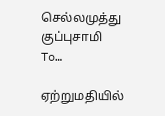செல்லமுத்து குப்புசாமி To…

ஏற்றுமதியில்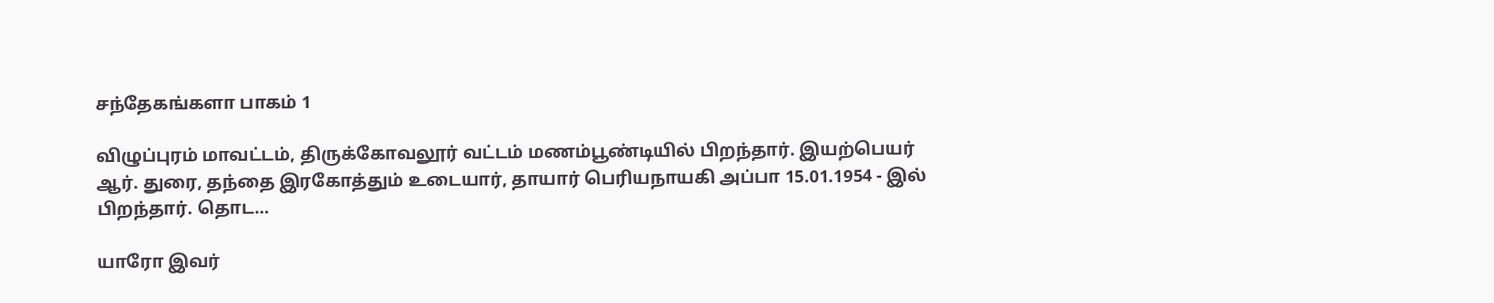சந்தேகங்களா பாகம் 1

விழுப்புரம் மாவட்டம், திருக்கோவலூர் வட்டம் மணம்பூண்டியில் பிறந்தார். இயற்பெயர் ஆர். துரை, தந்தை இரகோத்தும் உடையார், தாயார் பெரியநாயகி அப்பா 15.01.1954 - இல் பிறந்தார். தொட…

யாரோ இவர்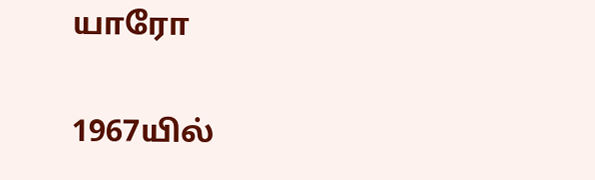யாரோ

1967யில்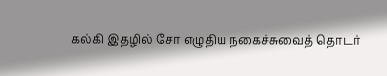கல்கி இதழில் சோ எழுதிய நகைச்சுவைத் தொடர்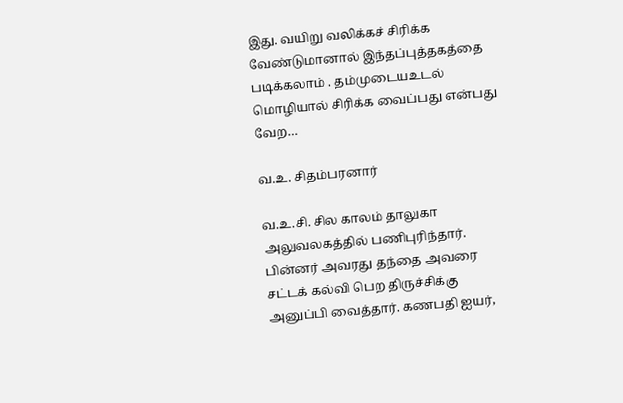இது. வயிறு வலிக்கச் சிரிக்க வேண்டுமானால் இந்தப்புத்தகத்தை படிக்கலாம் . தம்முடையஉடல் மொழியால் சிரிக்க வைப்பது என்பது வேற…

வ.உ. சிதம்பரனார்

வ.உ.சி. சில காலம் தாலுகா அலுவலகத்தில் பணிபுரிந்தார். பின்னர் அவரது தந்தை அவரை சட்டக் கல்வி பெற திருச்சிக்கு அனுப்பி வைத்தார். கணபதி ஐயர்,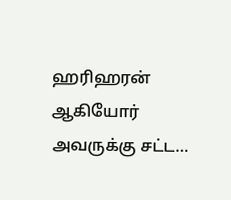ஹரிஹரன் ஆகியோர் அவருக்கு சட்ட…